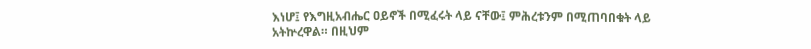እነሆ፤ የእግዚአብሔር ዐይኖች በሚፈሩት ላይ ናቸው፤ ምሕረቱንም በሚጠባበቁት ላይ አትኵረዋል። በዚህም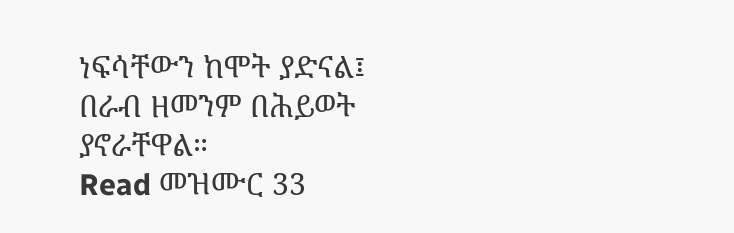ነፍሳቸውን ከሞት ያድናል፤ በራብ ዘመንም በሕይወት ያኖራቸዋል።
Read መዝሙር 33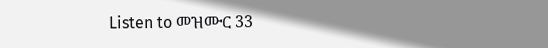Listen to መዝሙር 33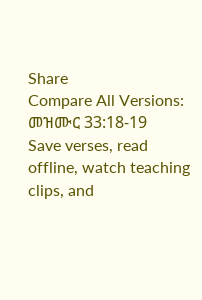Share
Compare All Versions: መዝሙር 33:18-19
Save verses, read offline, watch teaching clips, and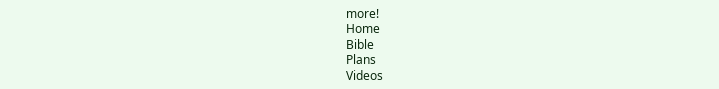more!
Home
Bible
Plans
Videos